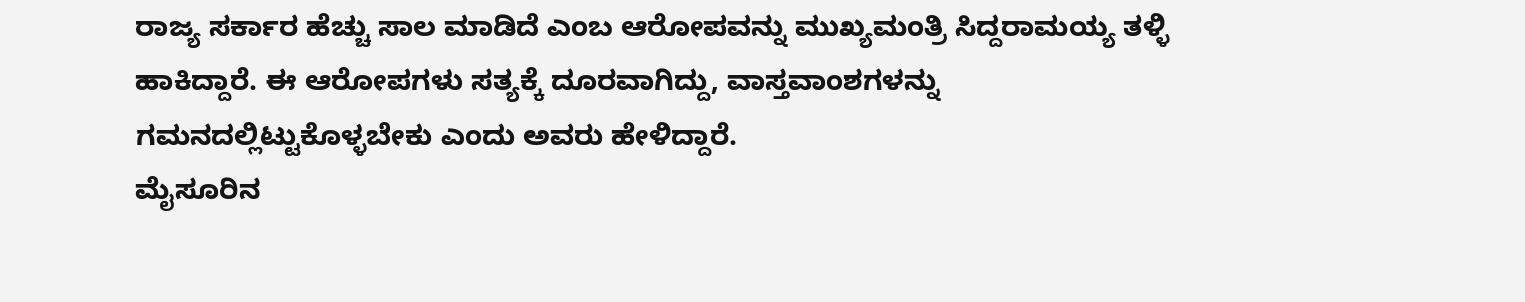ರಾಜ್ಯ ಸರ್ಕಾರ ಹೆಚ್ಚು ಸಾಲ ಮಾಡಿದೆ ಎಂಬ ಆರೋಪವನ್ನು ಮುಖ್ಯಮಂತ್ರಿ ಸಿದ್ದರಾಮಯ್ಯ ತಳ್ಳಿ ಹಾಕಿದ್ದಾರೆ. ಈ ಆರೋಪಗಳು ಸತ್ಯಕ್ಕೆ ದೂರವಾಗಿದ್ದು, ವಾಸ್ತವಾಂಶಗಳನ್ನು ಗಮನದಲ್ಲಿಟ್ಟುಕೊಳ್ಳಬೇಕು ಎಂದು ಅವರು ಹೇಳಿದ್ದಾರೆ.
ಮೈಸೂರಿನ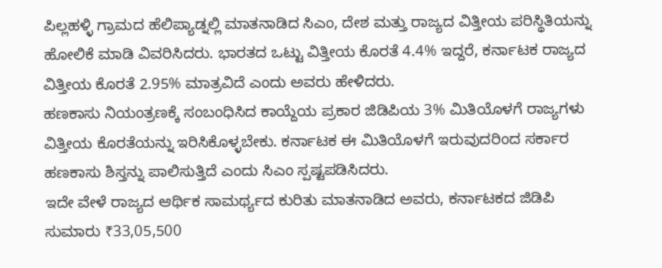ಪಿಲ್ಲಹಳ್ಳಿ ಗ್ರಾಮದ ಹೆಲಿಪ್ಯಾಡ್ನಲ್ಲಿ ಮಾತನಾಡಿದ ಸಿಎಂ, ದೇಶ ಮತ್ತು ರಾಜ್ಯದ ವಿತ್ತೀಯ ಪರಿಸ್ಥಿತಿಯನ್ನು ಹೋಲಿಕೆ ಮಾಡಿ ವಿವರಿಸಿದರು. ಭಾರತದ ಒಟ್ಟು ವಿತ್ತೀಯ ಕೊರತೆ 4.4% ಇದ್ದರೆ, ಕರ್ನಾಟಕ ರಾಜ್ಯದ ವಿತ್ತೀಯ ಕೊರತೆ 2.95% ಮಾತ್ರವಿದೆ ಎಂದು ಅವರು ಹೇಳಿದರು.
ಹಣಕಾಸು ನಿಯಂತ್ರಣಕ್ಕೆ ಸಂಬಂಧಿಸಿದ ಕಾಯ್ದೆಯ ಪ್ರಕಾರ ಜಿಡಿಪಿಯ 3% ಮಿತಿಯೊಳಗೆ ರಾಜ್ಯಗಳು ವಿತ್ತೀಯ ಕೊರತೆಯನ್ನು ಇರಿಸಿಕೊಳ್ಳಬೇಕು. ಕರ್ನಾಟಕ ಈ ಮಿತಿಯೊಳಗೆ ಇರುವುದರಿಂದ ಸರ್ಕಾರ ಹಣಕಾಸು ಶಿಸ್ತನ್ನು ಪಾಲಿಸುತ್ತಿದೆ ಎಂದು ಸಿಎಂ ಸ್ಪಷ್ಟಪಡಿಸಿದರು.
ಇದೇ ವೇಳೆ ರಾಜ್ಯದ ಆರ್ಥಿಕ ಸಾಮರ್ಥ್ಯದ ಕುರಿತು ಮಾತನಾಡಿದ ಅವರು, ಕರ್ನಾಟಕದ ಜಿಡಿಪಿ ಸುಮಾರು ₹33,05,500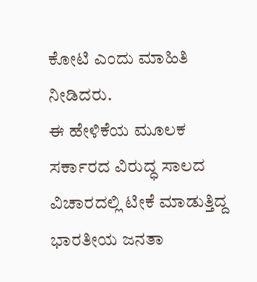ಕೋಟಿ ಎಂದು ಮಾಹಿತಿ ನೀಡಿದರು.
ಈ ಹೇಳಿಕೆಯ ಮೂಲಕ ಸರ್ಕಾರದ ವಿರುದ್ಧ ಸಾಲದ ವಿಚಾರದಲ್ಲಿ ಟೀಕೆ ಮಾಡುತ್ತಿದ್ದ ಭಾರತೀಯ ಜನತಾ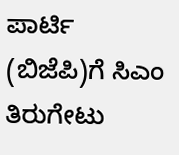ಪಾರ್ಟಿ (ಬಿಜೆಪಿ)ಗೆ ಸಿಎಂ ತಿರುಗೇಟು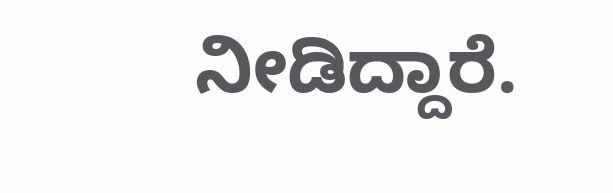ನೀಡಿದ್ದಾರೆ.